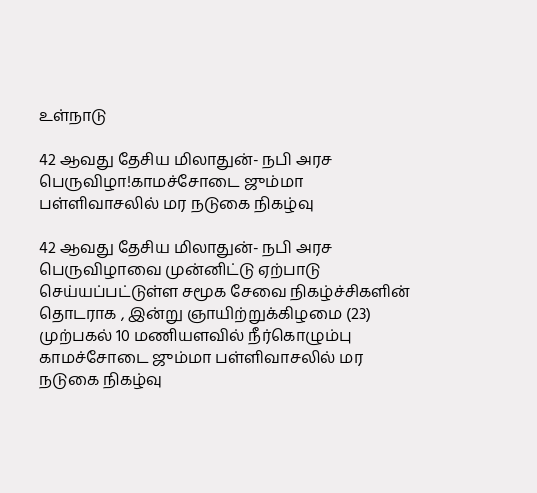உள்நாடு

42 ஆவது தேசிய மிலாதுன்- நபி அரச பெருவிழா!காமச்சோடை ஜும்மா பள்ளிவாசலில் மர நடுகை நிகழ்வு

42 ஆவது தேசிய மிலாதுன்- நபி அரச பெருவிழாவை முன்னிட்டு ஏற்பாடு செய்யப்பட்டுள்ள சமூக சேவை நிகழ்ச்சிகளின் தொடராக , இன்று ஞாயிற்றுக்கிழமை (23) முற்பகல் 10 மணியளவில் நீர்கொழும்பு காமச்சோடை ஜும்மா பள்ளிவாசலில் மர நடுகை நிகழ்வு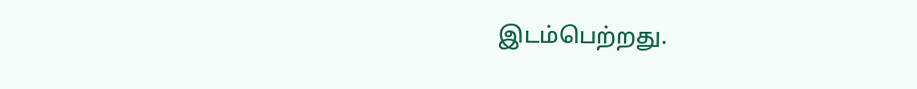இடம்பெற்றது.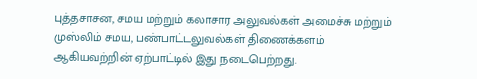புத்தசாசன, சமய மற்றும் கலாசார அலுவல்கள் அமைச்சு மற்றும் முஸ்லிம் சமய, பண்பாட்டலுவல்கள் திணைக்களம் ஆகியவற்றின் ஏற்பாட்டில் இது நடைபெற்றது.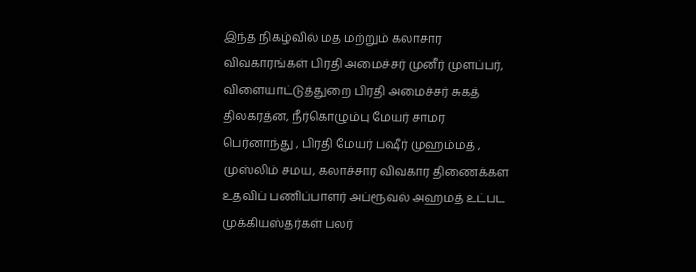இந்த நிகழ்வில் மத மற்றும் கலாசார விவகாரங்கள் பிரதி அமைச்சர் முனீர் முளப்பர்,
விளையாட்டுத்துறை பிரதி அமைச்சர் சுகத் திலகரத்ன, நீர்கொழும்பு மேயர் சாமர பெர்னாந்து , பிரதி மேயர் பஷீர் முஹம்மத் , முஸ்லிம் சமய, கலாச்சார விவகார திணைக்கள உதவிப் பணிப்பாளர் அப்ரூவல் அஹமத் உட்பட முக்கியஸ்தர்கள் பலர்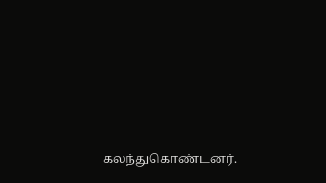கலந்துகொண்டனர்.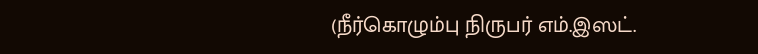(நீர்கொழும்பு நிருபர் எம்.இஸட்.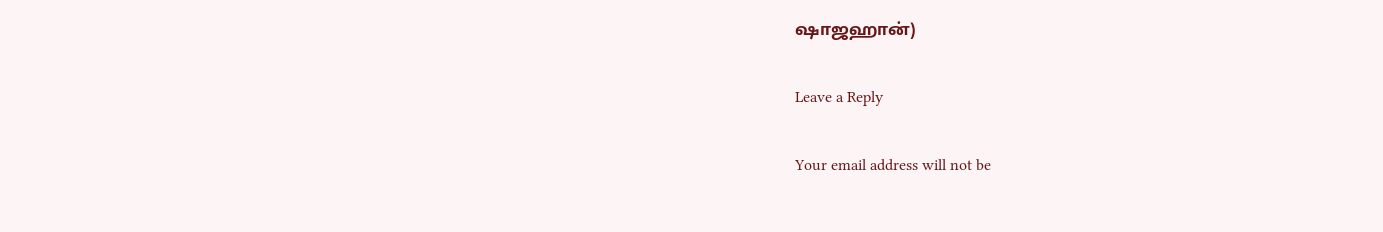ஷாஜஹான்)

Leave a Reply

Your email address will not be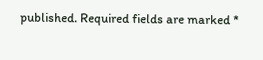published. Required fields are marked *